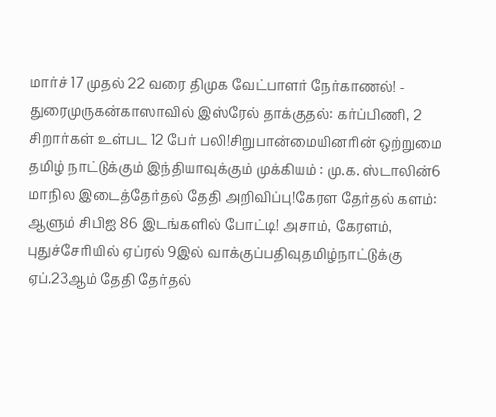மார்ச் 17 முதல் 22 வரை திமுக வேட்பாளர் நேர்காணல்! - துரைமுருகன்காஸாவில் இஸ்ரேல் தாக்குதல்: கர்ப்பிணி, 2 சிறார்கள் உள்பட 12 பேர் பலி!சிறுபான்மையினரின் ஒற்றுமை தமிழ் நாட்டுக்கும் இந்தியாவுக்கும் முக்கியம் : மு.க. ஸ்டாலின்6 மாநில இடைத்தேர்தல் தேதி அறிவிப்பு!கேரள தேர்தல் களம்: ஆளும் சிபிஐ 86 இடங்களில் போட்டி! அசாம், கேரளம், புதுச்சேரியில் ஏப்ரல் 9இல் வாக்குப்பதிவுதமிழ்நாட்டுக்கு ஏப்.23ஆம் தேதி தேர்தல்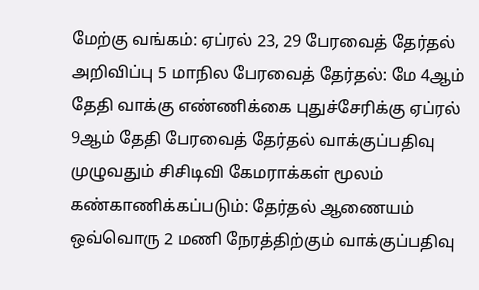மேற்கு வங்கம்: ஏப்ரல் 23, 29 பேரவைத் தேர்தல் அறிவிப்பு 5 மாநில பேரவைத் தேர்தல்: மே 4ஆம் தேதி வாக்கு எண்ணிக்கை புதுச்சேரிக்கு ஏப்ரல் 9ஆம் தேதி பேரவைத் தேர்தல் வாக்குப்பதிவு முழுவதும் சிசிடிவி கேமராக்கள் மூலம் கண்காணிக்கப்படும்: தேர்தல் ஆணையம் ஒவ்வொரு 2 மணி நேரத்திற்கும் வாக்குப்பதிவு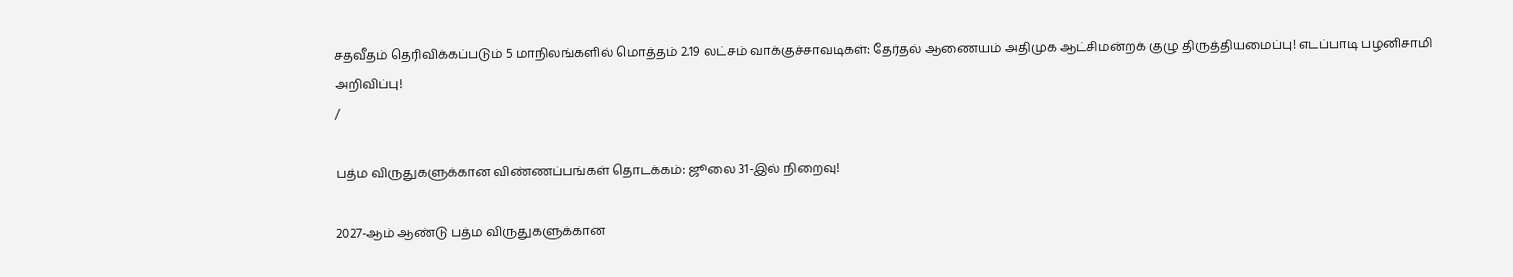சதவீதம் தெரிவிக்கப்படும் 5 மாநிலங்களில் மொத்தம் 2.19 லட்சம் வாக்குச்சாவடிகள்: தேர்தல் ஆணையம் அதிமுக ஆட்சிமன்றக் குழு திருத்தியமைப்பு! எடப்பாடி பழனிசாமி அறிவிப்பு!
/

பத்ம விருதுகளுக்கான விண்ணப்பங்கள் தொடக்கம்: ஜூலை 31-இல் நிறைவு!

2027-ஆம் ஆண்டு பத்ம விருதுகளுக்கான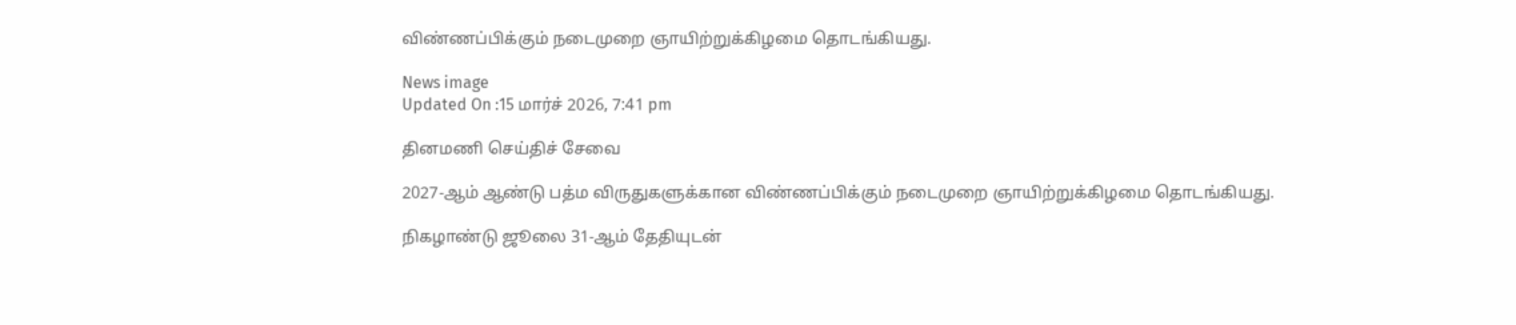விண்ணப்பிக்கும் நடைமுறை ஞாயிற்றுக்கிழமை தொடங்கியது.

News image
Updated On :15 மார்ச் 2026, 7:41 pm

தினமணி செய்திச் சேவை

2027-ஆம் ஆண்டு பத்ம விருதுகளுக்கான விண்ணப்பிக்கும் நடைமுறை ஞாயிற்றுக்கிழமை தொடங்கியது.

நிகழாண்டு ஜூலை 31-ஆம் தேதியுடன்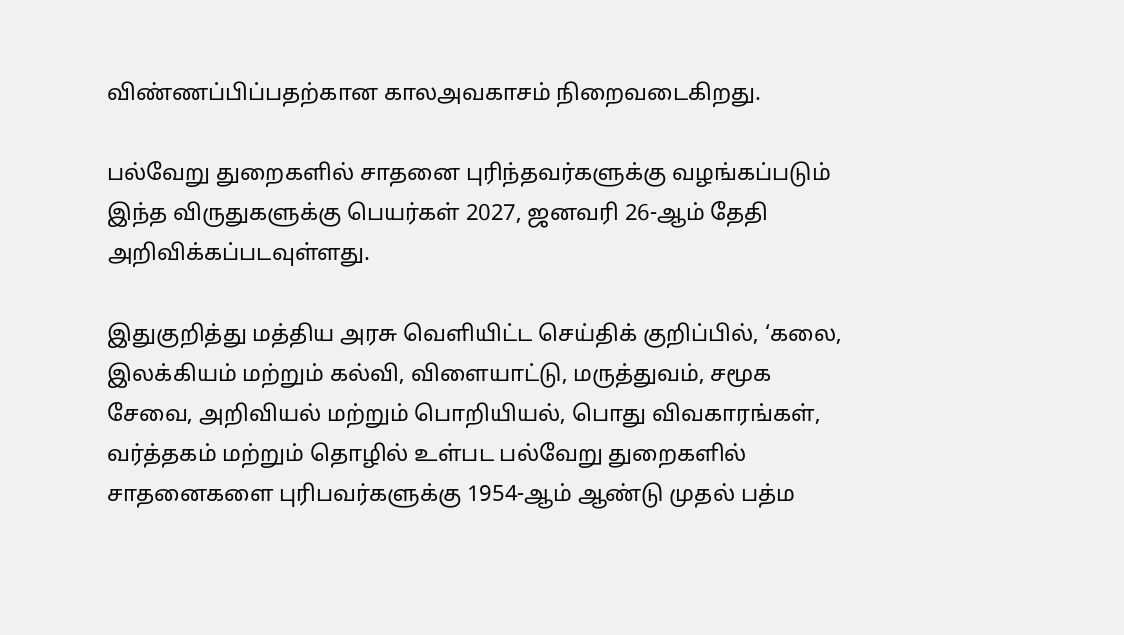விண்ணப்பிப்பதற்கான காலஅவகாசம் நிறைவடைகிறது.

பல்வேறு துறைகளில் சாதனை புரிந்தவர்களுக்கு வழங்கப்படும் இந்த விருதுகளுக்கு பெயர்கள் 2027, ஜனவரி 26-ஆம் தேதி அறிவிக்கப்படவுள்ளது.

இதுகுறித்து மத்திய அரசு வெளியிட்ட செய்திக் குறிப்பில், ‘கலை, இலக்கியம் மற்றும் கல்வி, விளையாட்டு, மருத்துவம், சமூக சேவை, அறிவியல் மற்றும் பொறியியல், பொது விவகாரங்கள், வர்த்தகம் மற்றும் தொழில் உள்பட பல்வேறு துறைகளில் சாதனைகளை புரிபவர்களுக்கு 1954-ஆம் ஆண்டு முதல் பத்ம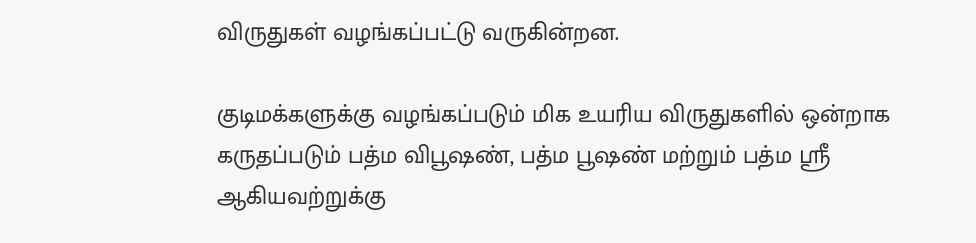விருதுகள் வழங்கப்பட்டு வருகின்றன.

குடிமக்களுக்கு வழங்கப்படும் மிக உயரிய விருதுகளில் ஒன்றாக கருதப்படும் பத்ம விபூஷண், பத்ம பூஷண் மற்றும் பத்ம ஸ்ரீ ஆகியவற்றுக்கு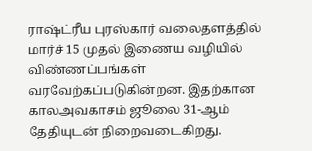ராஷ்ட்ரீய புரஸ்கார் வலைதளத்தில் மார்ச் 15 முதல் இணைய வழியில் விண்ணப்பங்கள் வரவேற்கப்படுகின்றன. இதற்கான காலஅவகாசம் ஜூலை 31-ஆம் தேதியுடன் நிறைவடைகிறது.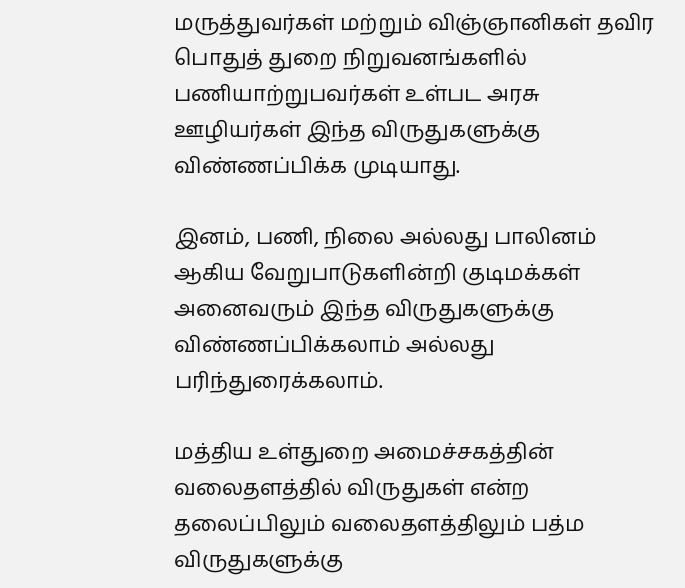மருத்துவர்கள் மற்றும் விஞ்ஞானிகள் தவிர பொதுத் துறை நிறுவனங்களில் பணியாற்றுபவர்கள் உள்பட அரசு ஊழியர்கள் இந்த விருதுகளுக்கு விண்ணப்பிக்க முடியாது.

இனம், பணி, நிலை அல்லது பாலினம் ஆகிய வேறுபாடுகளின்றி குடிமக்கள் அனைவரும் இந்த விருதுகளுக்கு விண்ணப்பிக்கலாம் அல்லது பரிந்துரைக்கலாம்.

மத்திய உள்துறை அமைச்சகத்தின் வலைதளத்தில் விருதுகள் என்ற தலைப்பிலும் வலைதளத்திலும் பத்ம விருதுகளுக்கு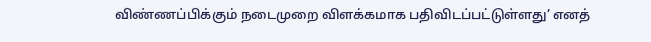விண்ணப்பிக்கும் நடைமுறை விளக்கமாக பதிவிடப்பட்டுள்ளது’ எனத்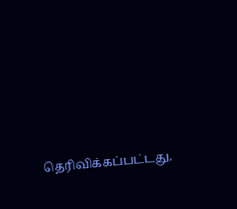தெரிவிக்கப்பட்டது.